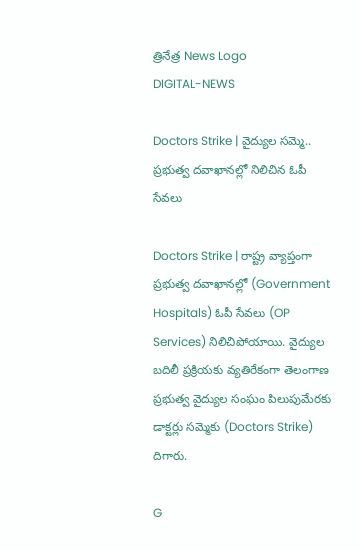త్రినేత్ర News Logo
DIGITAL-NEWS

Doctors Strike | వైద్యుల స‌మ్మె.. ప్ర‌భుత్వ ద‌వాఖాన‌ల్లో నిలిచిన ఓపీ సేవ‌లు

Doctors Strike | రాష్ట్ర వ్యాప్తంగా ప్ర‌భుత్వ ద‌వాఖాన‌ల్లో (Government Hospitals) ఓపీ సేవ‌లు (OP Services) నిలిచిపోయాయి. వైద్యుల బ‌దిలీ ప్ర‌క్రియ‌కు వ్య‌తిరేకంగా తెలంగాణ ప్రభుత్వ వైద్యుల సంఘం పిలుపుమేర‌కు డాక్ట‌ర్లు సమ్మెకు (Doctors Strike) దిగారు.

G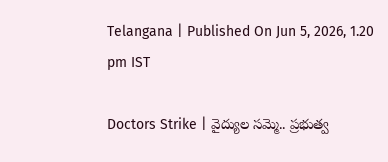Telangana | Published On Jun 5, 2026, 1.20 pm IST

Doctors Strike | వైద్యుల స‌మ్మె.. ప్ర‌భుత్వ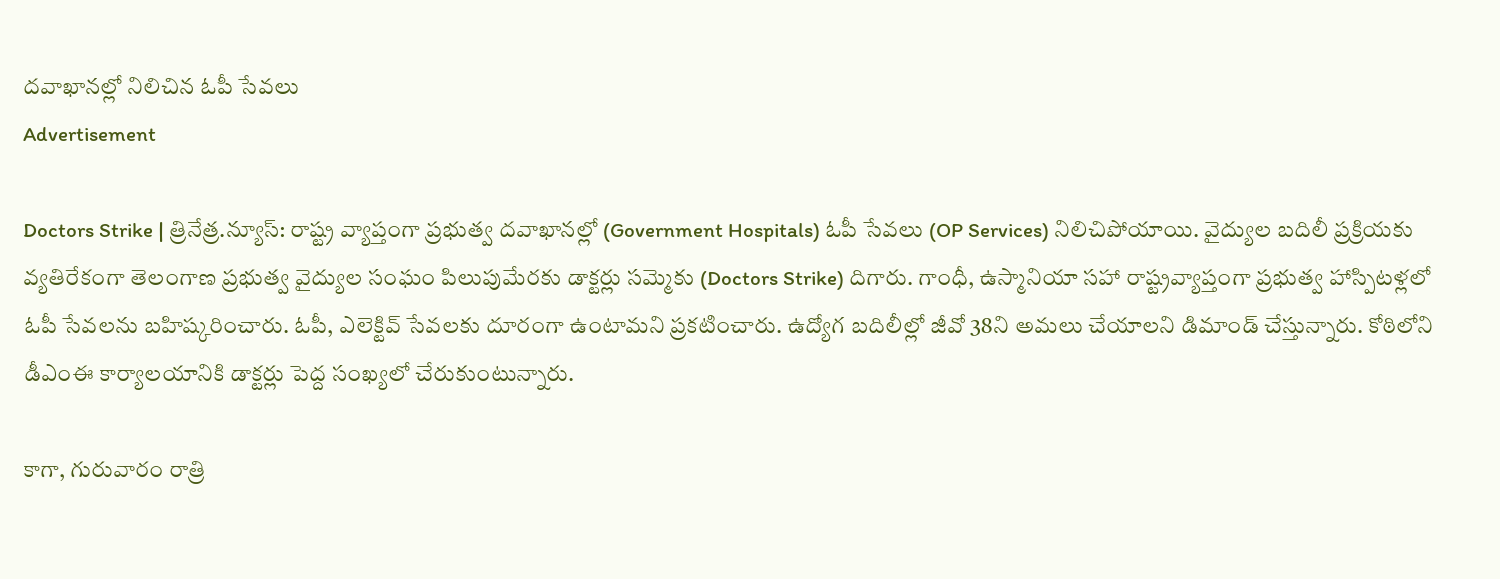ద‌వాఖాన‌ల్లో నిలిచిన ఓపీ సేవ‌లు
Advertisement

Doctors Strike | త్రినేత్ర‌.న్యూస్‌: రాష్ట్ర వ్యాప్తంగా ప్ర‌భుత్వ ద‌వాఖాన‌ల్లో (Government Hospitals) ఓపీ సేవ‌లు (OP Services) నిలిచిపోయాయి. వైద్యుల బ‌దిలీ ప్ర‌క్రియ‌కు వ్య‌తిరేకంగా తెలంగాణ ప్రభుత్వ వైద్యుల సంఘం పిలుపుమేర‌కు డాక్ట‌ర్లు సమ్మెకు (Doctors Strike) దిగారు. గాంధీ, ఉస్మానియా స‌హా రాష్ట్రవ్యాప్తంగా ప్ర‌భుత్వ హాస్పిట‌ళ్ల‌లో ఓపీ సేవలను బహిష్కరించారు. ఓపీ, ఎలెక్టివ్ సేవలకు దూరంగా ఉంటామని ప్రకటించారు. ఉద్యోగ బ‌దిలీల్లో జీవో 38ని అమ‌లు చేయాల‌ని డిమాండ్ చేస్తున్నారు. కోఠిలోని డీఎంఈ కార్యాల‌యానికి డాక్ట‌ర్లు పెద్ద సంఖ్య‌లో చేరుకుంటున్నారు.

కాగా, గురువారం రాత్రి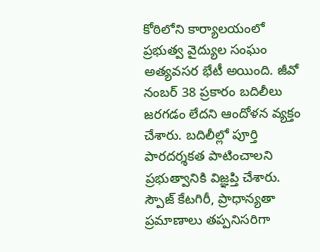కోఠిలోని కార్యాలయంలో ప్రభుత్వ వైద్యుల సంఘం అత్యవసర భేటీ అయింది. జీవో నంబర్‌ 38 ప్రకారం బదిలీలు జరగడం లేదని ఆందోళన వ్య‌క్తం చేశారు. బదిలీల్లో పూర్తి పారదర్శకత పాటించాలని ప్రభుత్వానికి విజ్ఞప్తి చేశారు. స్పౌజ్‌ కేటగిరీ, ప్రాధాన్యతా ప్రమాణాలు తప్పనిసరిగా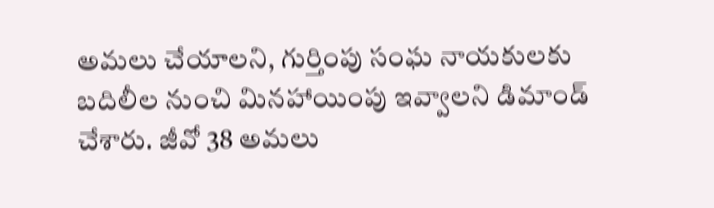అమలు చేయాలని, గుర్తింపు సంఘ నాయకులకు బదిలీల నుంచి మినహాయింపు ఇవ్వాలని డిమాండ్ చేశారు. జీవో 38 అమలు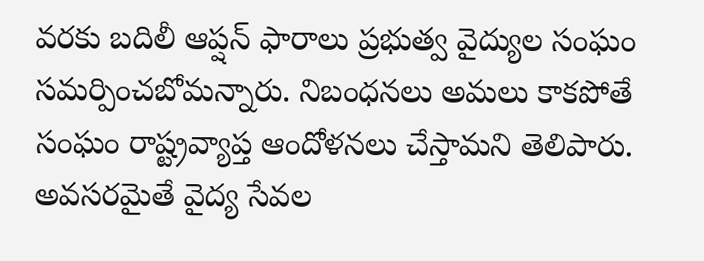వరకు బదిలీ ఆప్షన్ ఫారాలు ప్రభుత్వ వైద్యుల సంఘం సమర్పించబోమన్నారు. నిబంధనలు అమలు కాకపోతే సంఘం రాష్ట్రవ్యాప్త ఆందోళనలు చేస్తామని తెలిపారు. అవసరమైతే వైద్య సేవల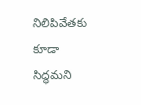నిలిపివేతకు కూడా సిద్ధమని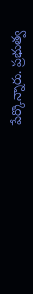పేర్కొన్నారు. ప్రభుత్వ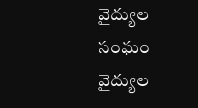వైద్యుల సంఘం వైద్యుల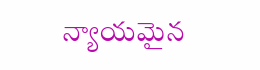న్యాయమైన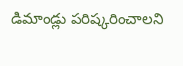డిమాండ్లు పరిష్కరించాలని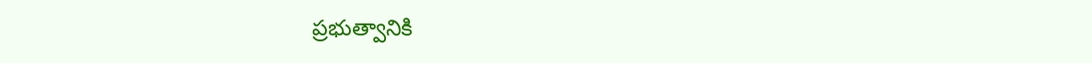ప్రభుత్వానికి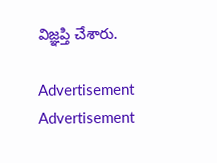విజ్ఞప్తి చేశారు.

Advertisement
Advertisement